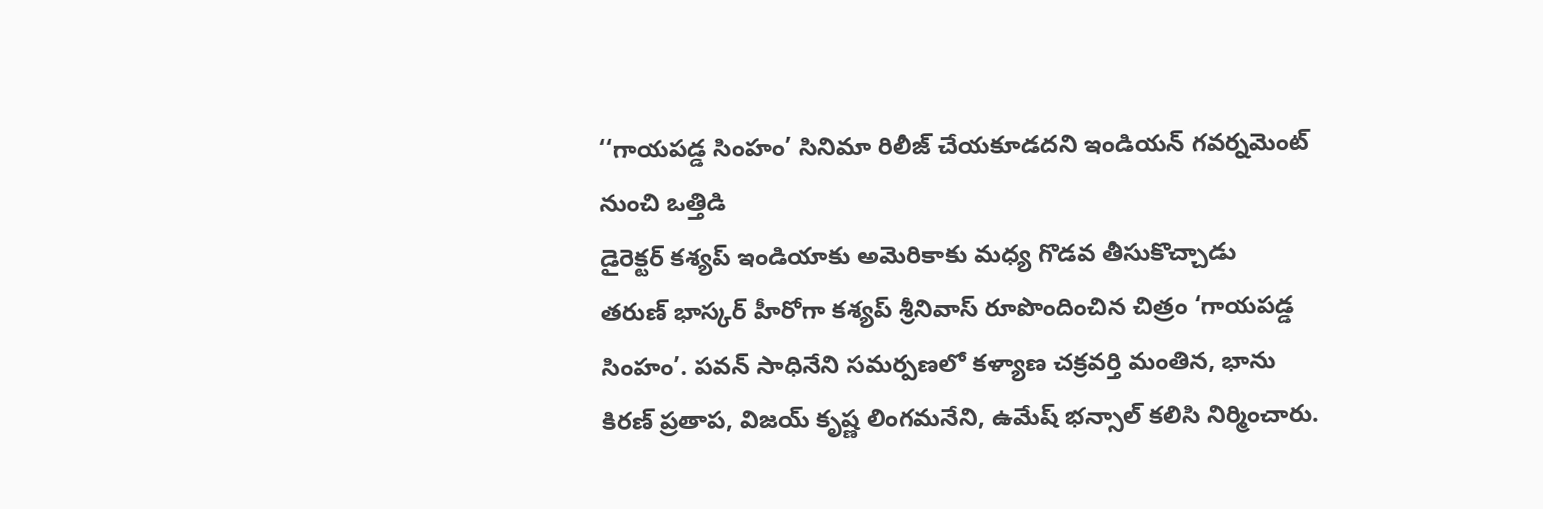‘‘గాయపడ్డ సింహం’ సినిమా రిలీజ్ చేయకూడదని ఇండియన్ గవర్నమెంట్ నుంచి ఒత్తిడి
డైరెక్టర్ కశ్యప్ ఇండియాకు అమెరికాకు మధ్య గొడవ తీసుకొచ్చాడు
తరుణ్ భాస్కర్ హీరోగా కశ్యప్ శ్రీనివాస్ రూపొందించిన చిత్రం ‘గాయపడ్డ సింహం’. పవన్ సాధినేని సమర్పణలో కళ్యాణ చక్రవర్తి మంతిన, భాను కిరణ్ ప్రతాప, విజయ్ కృష్ణ లింగమనేని, ఉమేష్ భన్సాల్ కలిసి నిర్మించారు.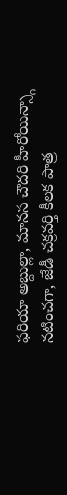ఫరియా అబ్దుల్లా, మానస చౌదరి హీరోయిన్స్గా నటించగా, జేడీ చక్రవర్తి కీలక పాత్ర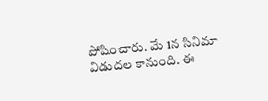పోషించారు. మే 1న సినిమా విడుదల కానుంది. ఈ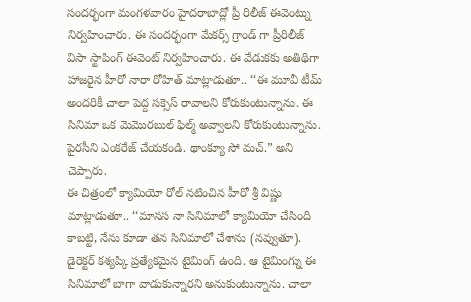సందర్భంగా మంగళవారం హైదరాబాద్లో ప్రీ రిలీజ్ ఈవెంట్ను నిర్వహించారు. ఈ సందర్భంగా మేకర్స్ గ్రాండ్ గా ప్రీరిలీజ్ విసా స్టాపింగ్ ఈవెంట్ నిర్వహించారు. ఈ వేడుకకు అతిథిగా హాజరైన హీరో నారా రోహిత్ మాట్లాడుతూ.. ‘‘ఈ మూవీ టీమ్ అందరికీ చాలా పెద్ద సక్సెస్ రావాలని కోరుకుంటున్నాను. ఈ సినిమా ఒక మెమొరబుల్ ఫిల్మ్ అవ్వాలని కోరుకుంటున్నాను. పైరసీని ఎంకరేజ్ చేయకండి. థాంక్యూ సో మచ్.” అని చెప్పారు.
ఈ చిత్రంలో క్యామియో రోల్ నటించిన హీరో శ్రీ విష్ణు మాట్లాడుతూ.. ‘‘మానస నా సినిమాలో క్యామియో చేసింది కాబట్టి, నేను కూడా తన సినిమాలో చేశాను (నవ్వుతూ). డైరెక్టర్ కశ్యప్కి ప్రత్యేకమైన టైమింగ్ ఉంది. ఆ టైమింగ్ను ఈ సినిమాలో బాగా వాడుకున్నారని అనుకుంటున్నాను. చాలా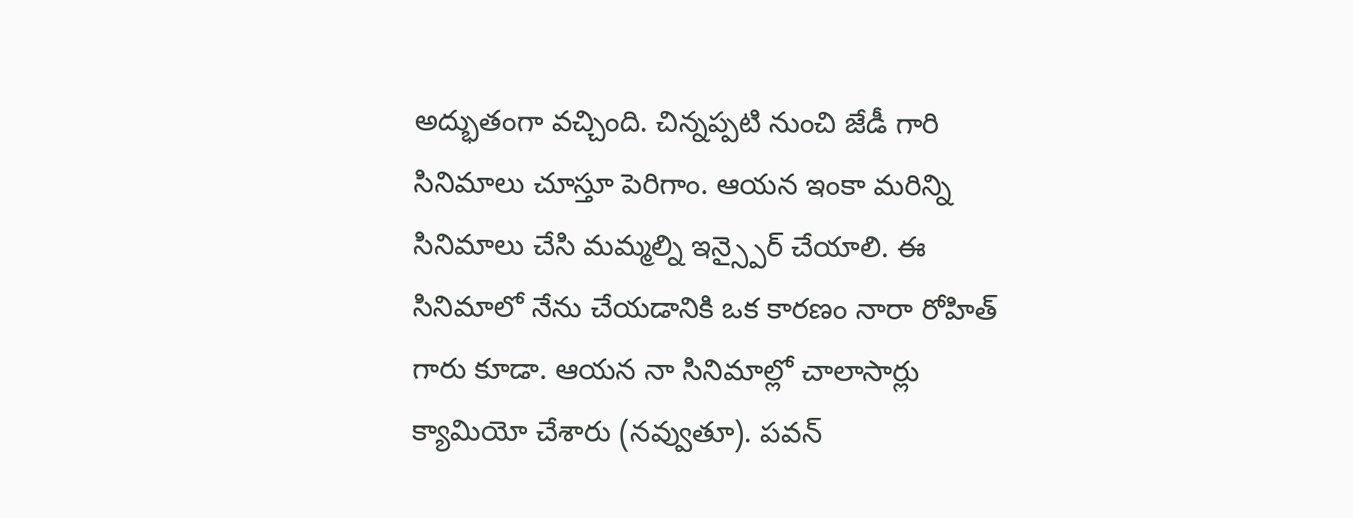అద్భుతంగా వచ్చింది. చిన్నప్పటి నుంచి జేడీ గారి సినిమాలు చూస్తూ పెరిగాం. ఆయన ఇంకా మరిన్ని సినిమాలు చేసి మమ్మల్ని ఇన్స్పైర్ చేయాలి. ఈ సినిమాలో నేను చేయడానికి ఒక కారణం నారా రోహిత్ గారు కూడా. ఆయన నా సినిమాల్లో చాలాసార్లు క్యామియో చేశారు (నవ్వుతూ). పవన్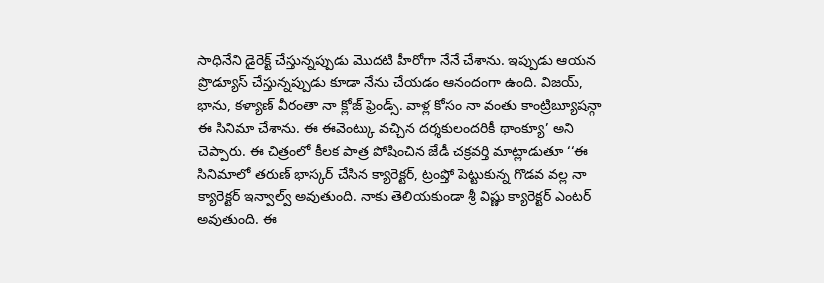సాధినేని డైరెక్ట్ చేస్తున్నప్పుడు మొదటి హీరోగా నేనే చేశాను. ఇప్పుడు ఆయన ప్రొడ్యూస్ చేస్తున్నప్పుడు కూడా నేను చేయడం ఆనందంగా ఉంది. విజయ్, భాను, కళ్యాణ్ వీరంతా నా క్లోజ్ ఫ్రెండ్స్. వాళ్ల కోసం నా వంతు కాంట్రిబ్యూషన్గా ఈ సినిమా చేశాను. ఈ ఈవెంట్కు వచ్చిన దర్శకులందరికీ థాంక్యూ’ అని చెప్పారు. ఈ చిత్రంలో కీలక పాత్ర పోషించిన జేడీ చక్రవర్తి మాట్లాడుతూ ‘‘ఈ సినిమాలో తరుణ్ భాస్కర్ చేసిన క్యారెక్టర్, ట్రంప్తో పెట్టుకున్న గొడవ వల్ల నా క్యారెక్టర్ ఇన్వాల్వ్ అవుతుంది. నాకు తెలియకుండా శ్రీ విష్ణు క్యారెక్టర్ ఎంటర్ అవుతుంది. ఈ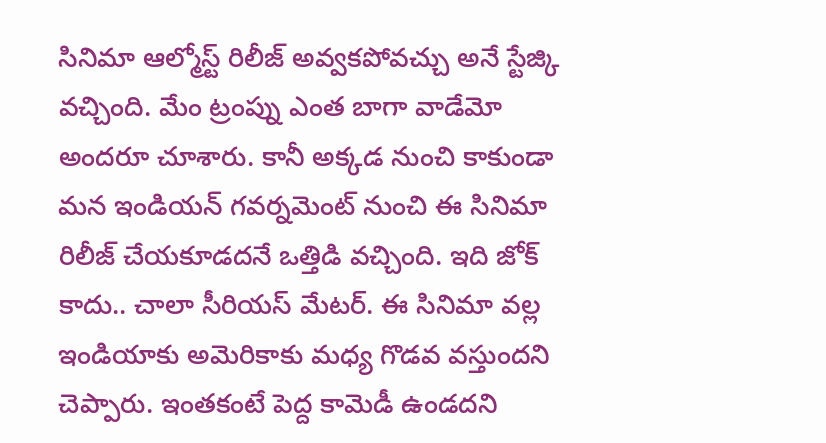సినిమా ఆల్మోస్ట్ రిలీజ్ అవ్వకపోవచ్చు అనే స్టేజ్కి వచ్చింది. మేం ట్రంప్ను ఎంత బాగా వాడేమో అందరూ చూశారు. కానీ అక్కడ నుంచి కాకుండా మన ఇండియన్ గవర్నమెంట్ నుంచి ఈ సినిమా రిలీజ్ చేయకూడదనే ఒత్తిడి వచ్చింది. ఇది జోక్ కాదు.. చాలా సీరియస్ మేటర్. ఈ సినిమా వల్ల ఇండియాకు అమెరికాకు మధ్య గొడవ వస్తుందని చెప్పారు. ఇంతకంటే పెద్ద కామెడీ ఉండదని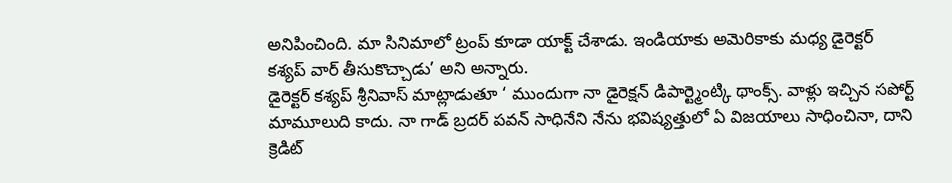అనిపించింది. మా సినిమాలో ట్రంప్ కూడా యాక్ట్ చేశాడు. ఇండియాకు అమెరికాకు మధ్య డైరెక్టర్ కశ్యప్ వార్ తీసుకొచ్చాడు’ అని అన్నారు.
డైరెక్టర్ కశ్యప్ శ్రీనివాస్ మాట్లాడుతూ ‘ ముందుగా నా డైరెక్షన్ డిపార్ట్మెంట్కి థాంక్స్. వాళ్లు ఇచ్చిన సపోర్ట్ మామూలుది కాదు. నా గాడ్ బ్రదర్ పవన్ సాధినేని నేను భవిష్యత్తులో ఏ విజయాలు సాధించినా, దాని క్రెడిట్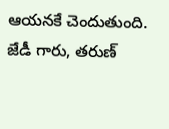ఆయనకే చెందుతుంది. జేడీ గారు, తరుణ్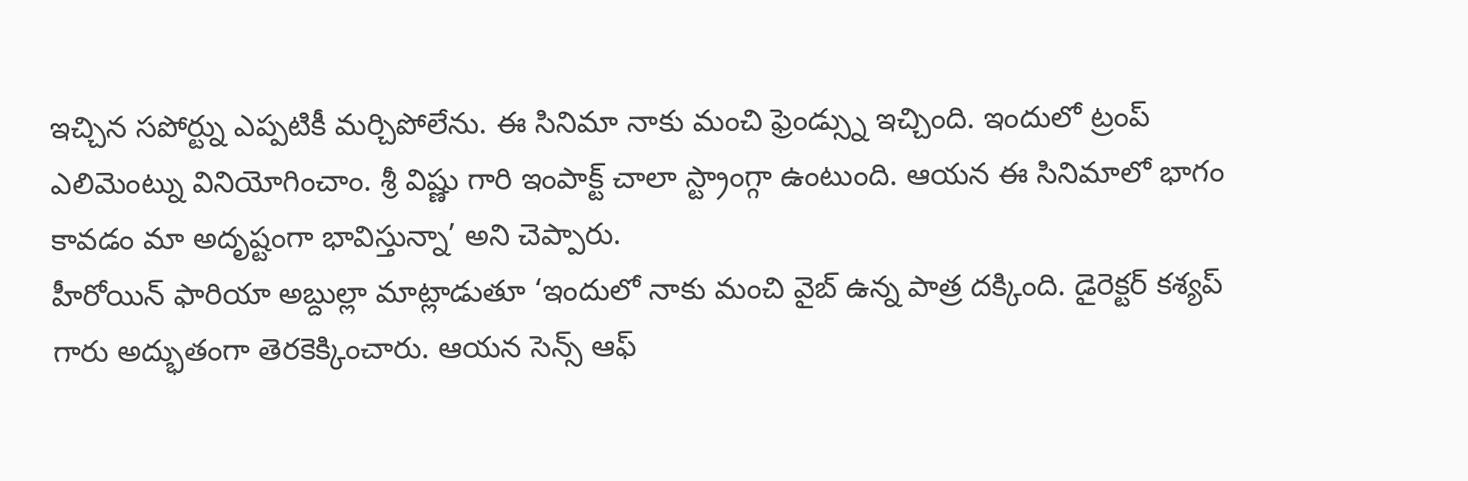ఇచ్చిన సపోర్ట్ను ఎప్పటికీ మర్చిపోలేను. ఈ సినిమా నాకు మంచి ఫ్రెండ్స్ను ఇచ్చింది. ఇందులో ట్రంప్ ఎలిమెంట్ను వినియోగించాం. శ్రీ విష్ణు గారి ఇంపాక్ట్ చాలా స్ట్రాంగ్గా ఉంటుంది. ఆయన ఈ సినిమాలో భాగం కావడం మా అదృష్టంగా భావిస్తున్నా’ అని చెప్పారు.
హీరోయిన్ ఫారియా అబ్దుల్లా మాట్లాడుతూ ‘ఇందులో నాకు మంచి వైబ్ ఉన్న పాత్ర దక్కింది. డైరెక్టర్ కశ్యప్ గారు అద్భుతంగా తెరకెక్కించారు. ఆయన సెన్స్ ఆఫ్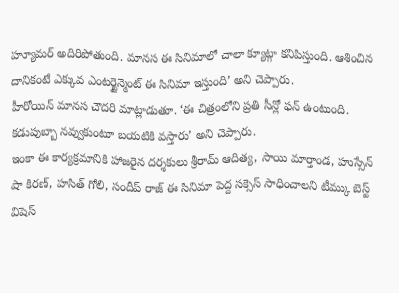హ్యూమర్ అదిరిపోతుంది. మానస ఈ సినిమాలో చాలా క్యూట్గా కనిపిస్తుంది. ఆశించిన దానికంటే ఎక్కువ ఎంటర్టైన్మెంట్ ఈ సినిమా ఇస్తుంది’ అని చెప్పారు.
హీరోయిన్ మానస చౌదరి మాట్లాడుతూ. ‘ఈ చిత్రంలోని ప్రతి సీన్లో ఫన్ ఉంటుంది. కడుపుబ్బా నవ్వుకుంటూ బయటికి వస్తారు’ అని చెప్పారు.
ఇంకా ఈ కార్యక్రమానికి హాజరైన దర్శకులు శ్రీరామ్ ఆదిత్య, సాయి మార్తాండ, హుస్సేన్ షా కిరణ్, హసిత్ గోలి, సందీప్ రాజ్ ఈ సినిమా పెద్ద సక్సెస్ సాధించాలని టీమ్కు బెస్ట్ విషెస్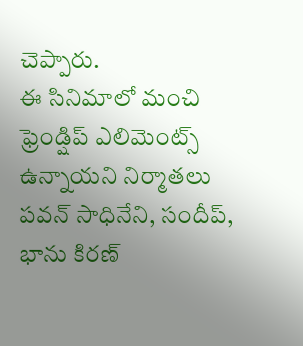చెప్పారు.
ఈ సినిమాలో మంచి ఫ్రెండ్షిప్ ఎలిమెంట్స్ ఉన్నాయని నిర్మాతలు పవన్ సాధినేని, సందీప్, భాను కిరణ్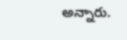అన్నారు.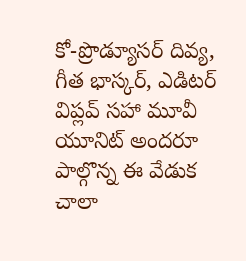కో-ప్రొడ్యూసర్ దివ్య, గీత భాస్కర్, ఎడిటర్ విప్లవ్ సహా మూవీ యూనిట్ అందరూ పాల్గొన్న ఈ వేడుక చాలా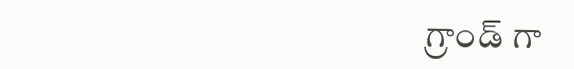గ్రాండ్ గా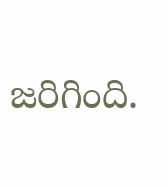జరిగింది.